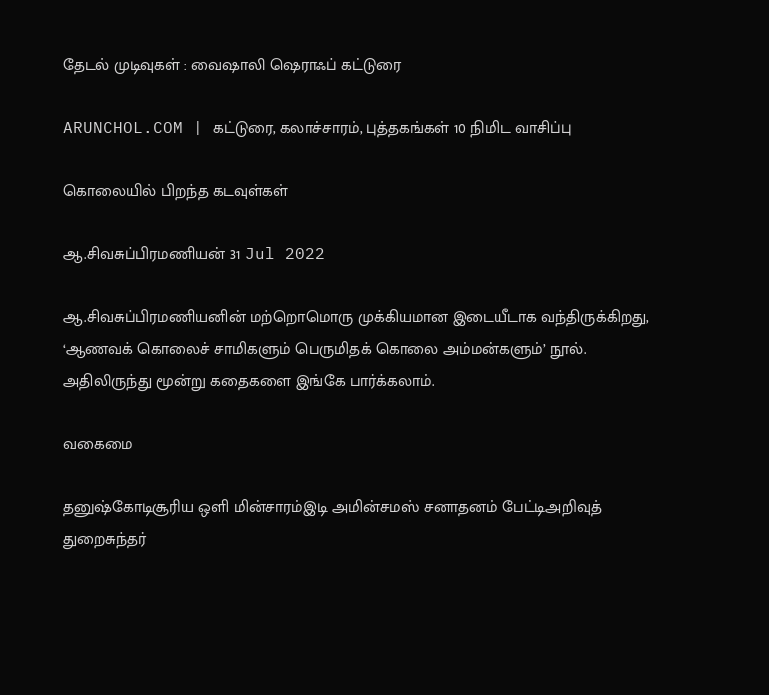தேடல் முடிவுகள் : வைஷாலி ஷெராஃப் கட்டுரை

ARUNCHOL.COM | கட்டுரை, கலாச்சாரம், புத்தகங்கள் 10 நிமிட வாசிப்பு

கொலையில் பிறந்த கடவுள்கள்

ஆ.சிவசுப்பிரமணியன் 31 Jul 2022

ஆ.சிவசுப்பிரமணியனின் மற்றொமொரு முக்கியமான இடையீடாக வந்திருக்கிறது, ‘ஆணவக் கொலைச் சாமிகளும் பெருமிதக் கொலை அம்மன்களும்’ நூல். அதிலிருந்து மூன்று கதைகளை இங்கே பார்க்கலாம்.

வகைமை

தனுஷ்கோடிசூரிய ஒளி மின்சாரம்இடி அமின்சமஸ் சனாதனம் பேட்டிஅறிவுத் துறைசுந்தர்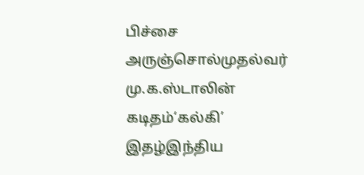பிச்சை அருஞ்சொல்முதல்வர் மு.க.ஸ்டாலின் கடிதம்‘கல்கி’ இதழ்இந்திய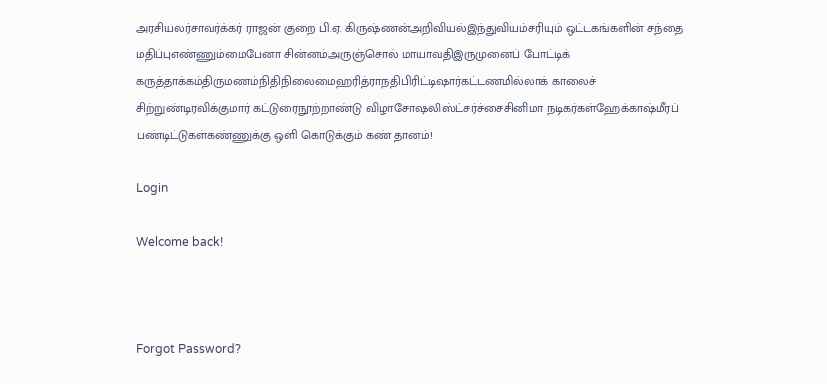அரசியலர்சாவர்க்கர் ராஜன் குறை பி.ஏ. கிருஷ்ணன்அறிவியல்இந்துவியம்சரியும் ஒட்டகங்களின் சந்தை மதிப்புஎண்ணும்மைபேனா சின்னம்அருஞ்சொல் மாயாவதிஇருமுனைப் போட்டிக் கருத்தாக்கம்திருமணம்நிதிநிலைமைஹரித்ராநதிபிரிட்டிஷார்கட்டணமில்லாக் காலைச் சிற்றுண்டிரவிக்குமார் கட்டுரைநூற்றாண்டு விழாசோஷலிஸ்ட்சர்ச்சைசினிமா நடிகர்கள்ஹேக்காஷ்மீரப் பண்டிட்டுகள்கண்ணுக்கு ஒளி கொடுக்கும் கண் தானம்!

Login

Welcome back!



Forgot Password?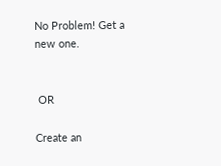No Problem! Get a new one.


 OR

Create an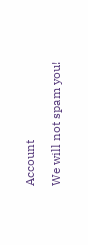Account

We will not spam you!